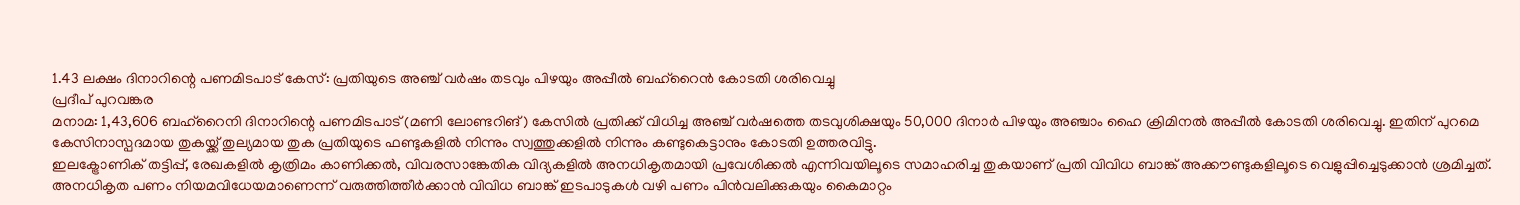1.43 ലക്ഷം ദിനാറിന്റെ പണമിടപാട് കേസ്: പ്രതിയുടെ അഞ്ച് വർഷം തടവും പിഴയും അപ്പീൽ ബഹ്റൈൻ കോടതി ശരിവെച്ചു
പ്രദീപ് പുറവങ്കര
മനാമ: 1,43,606 ബഹ്റൈനി ദിനാറിന്റെ പണമിടപാട് (മണി ലോണ്ടറിങ്) കേസിൽ പ്രതിക്ക് വിധിച്ച അഞ്ച് വർഷത്തെ തടവുശിക്ഷയും 50,000 ദിനാർ പിഴയും അഞ്ചാം ഹൈ ക്രിമിനൽ അപ്പീൽ കോടതി ശരിവെച്ചു. ഇതിന് പുറമെ കേസിനാസ്പദമായ തുകയ്ക്ക് തുല്യമായ തുക പ്രതിയുടെ ഫണ്ടുകളിൽ നിന്നും സ്വത്തുക്കളിൽ നിന്നും കണ്ടുകെട്ടാനും കോടതി ഉത്തരവിട്ടു.
ഇലക്ട്രോണിക് തട്ടിപ്പ്, രേഖകളിൽ കൃത്രിമം കാണിക്കൽ, വിവരസാങ്കേതിക വിദ്യകളിൽ അനധികൃതമായി പ്രവേശിക്കൽ എന്നിവയിലൂടെ സമാഹരിച്ച തുകയാണ് പ്രതി വിവിധ ബാങ്ക് അക്കൗണ്ടുകളിലൂടെ വെളുപ്പിച്ചെടുക്കാൻ ശ്രമിച്ചത്. അനധികൃത പണം നിയമവിധേയമാണെന്ന് വരുത്തിത്തീർക്കാൻ വിവിധ ബാങ്ക് ഇടപാടുകൾ വഴി പണം പിൻവലിക്കുകയും കൈമാറ്റം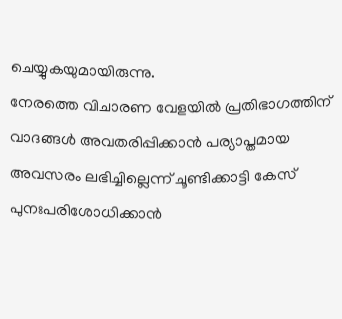ചെയ്യുകയുമായിരുന്നു.
നേരത്തെ വിചാരണ വേളയിൽ പ്രതിഭാഗത്തിന് വാദങ്ങൾ അവതരിപ്പിക്കാൻ പര്യാപ്തമായ അവസരം ലഭിച്ചില്ലെന്ന് ചൂണ്ടിക്കാട്ടി കേസ് പുനഃപരിശോധിക്കാൻ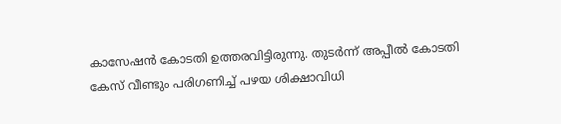കാസേഷൻ കോടതി ഉത്തരവിട്ടിരുന്നു. തുടർന്ന് അപ്പീൽ കോടതി കേസ് വീണ്ടും പരിഗണിച്ച് പഴയ ശിക്ഷാവിധി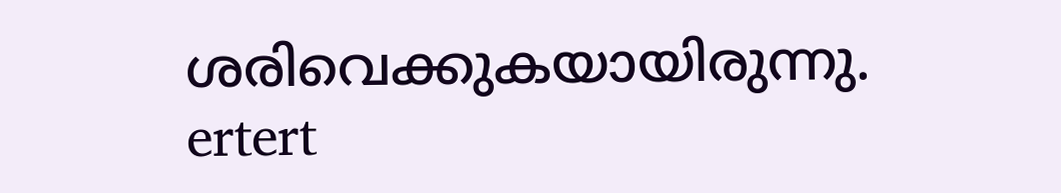ശരിവെക്കുകയായിരുന്നു.
ertert